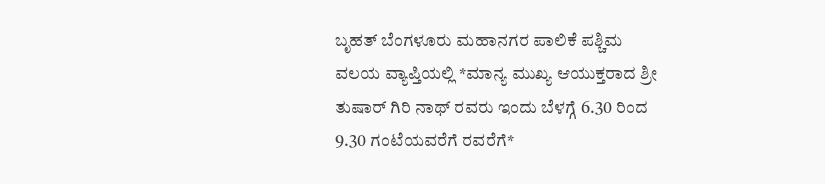ಬೃಹತ್ ಬೆಂಗಳೂರು ಮಹಾನಗರ ಪಾಲಿಕೆ ಪಶ್ಚಿಮ ವಲಯ ವ್ಯಾಪ್ತಿಯಲ್ಲಿ *ಮಾನ್ಯ ಮುಖ್ಯ ಆಯುಕ್ತರಾದ ಶ್ರೀ ತುಷಾರ್ ಗಿರಿ ನಾಥ್ ರವರು ಇಂದು ಬೆಳಗ್ಗೆ 6.30 ರಿಂದ 9.30 ಗಂಟೆಯವರೆಗೆ ರವರೆಗೆ*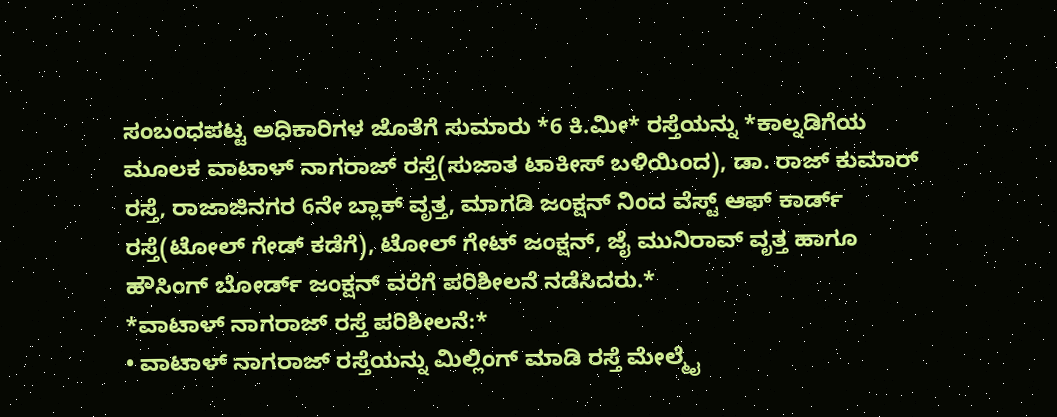ಸಂಬಂಧಪಟ್ಟ ಅಧಿಕಾರಿಗಳ ಜೊತೆಗೆ ಸುಮಾರು *6 ಕಿ.ಮೀ* ರಸ್ತೆಯನ್ನು *ಕಾಲ್ನಡಿಗೆಯ ಮೂಲಕ ವಾಟಾಳ್ ನಾಗರಾಜ್ ರಸ್ತೆ(ಸುಜಾತ ಟಾಕೀಸ್ ಬಳಿಯಿಂದ), ಡಾ. ರಾಜ್ ಕುಮಾರ್ ರಸ್ತೆ, ರಾಜಾಜಿನಗರ 6ನೇ ಬ್ಲಾಕ್ ವೃತ್ತ, ಮಾಗಡಿ ಜಂಕ್ಷನ್ ನಿಂದ ವೆಸ್ಟ್ ಆಫ್ ಕಾರ್ಡ್ ರಸ್ತೆ(ಟೋಲ್ ಗೇಡ್ ಕಡೆಗೆ), ಟೋಲ್ ಗೇಟ್ ಜಂಕ್ಷನ್, ಜೈ ಮುನಿರಾವ್ ವೃತ್ತ ಹಾಗೂ ಹೌಸಿಂಗ್ ಬೋರ್ಡ್ ಜಂಕ್ಷನ್ ವರೆಗೆ ಪರಿಶೀಲನೆ ನಡೆಸಿದರು.*
*ವಾಟಾಳ್ ನಾಗರಾಜ್ ರಸ್ತೆ ಪರಿಶೀಲನೆ:*
• ವಾಟಾಳ್ ನಾಗರಾಜ್ ರಸ್ತೆಯನ್ನು ಮಿಲ್ಲಿಂಗ್ ಮಾಡಿ ರಸ್ತೆ ಮೇಲ್ಮೈ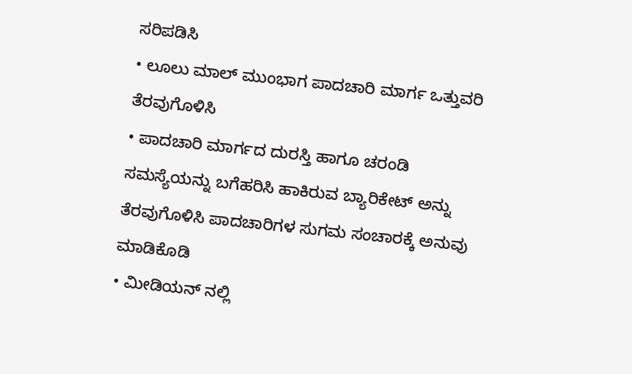ಸರಿಪಡಿಸಿ
• ಲೂಲು ಮಾಲ್ ಮುಂಭಾಗ ಪಾದಚಾರಿ ಮಾರ್ಗ ಒತ್ತುವರಿ ತೆರವುಗೊಳಿಸಿ
• ಪಾದಚಾರಿ ಮಾರ್ಗದ ದುರಸ್ತಿ ಹಾಗೂ ಚರಂಡಿ ಸಮಸ್ಯೆಯನ್ನು ಬಗೆಹರಿಸಿ ಹಾಕಿರುವ ಬ್ಯಾರಿಕೇಟ್ ಅನ್ನು ತೆರವುಗೊಳಿಸಿ ಪಾದಚಾರಿಗಳ ಸುಗಮ ಸಂಚಾರಕ್ಕೆ ಅನುವು ಮಾಡಿಕೊಡಿ
• ಮೀಡಿಯನ್ ನಲ್ಲಿ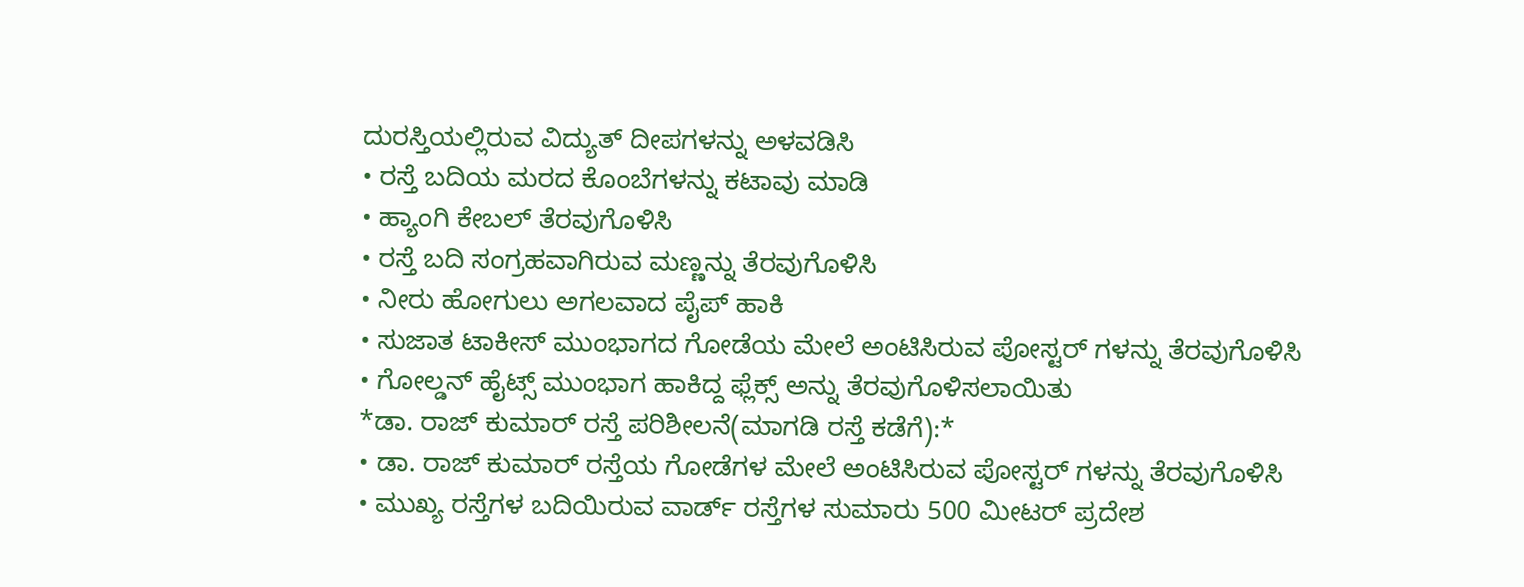ದುರಸ್ತಿಯಲ್ಲಿರುವ ವಿದ್ಯುತ್ ದೀಪಗಳನ್ನು ಅಳವಡಿಸಿ
• ರಸ್ತೆ ಬದಿಯ ಮರದ ಕೊಂಬೆಗಳನ್ನು ಕಟಾವು ಮಾಡಿ
• ಹ್ಯಾಂಗಿ ಕೇಬಲ್ ತೆರವುಗೊಳಿಸಿ
• ರಸ್ತೆ ಬದಿ ಸಂಗ್ರಹವಾಗಿರುವ ಮಣ್ಣನ್ನು ತೆರವುಗೊಳಿಸಿ
• ನೀರು ಹೋಗುಲು ಅಗಲವಾದ ಪೈಪ್ ಹಾಕಿ
• ಸುಜಾತ ಟಾಕೀಸ್ ಮುಂಭಾಗದ ಗೋಡೆಯ ಮೇಲೆ ಅಂಟಿಸಿರುವ ಪೋಸ್ಟರ್ ಗಳನ್ನು ತೆರವುಗೊಳಿಸಿ
• ಗೋಲ್ಡನ್ ಹೈಟ್ಸ್ ಮುಂಭಾಗ ಹಾಕಿದ್ದ ಫ್ಲೆಕ್ಸ್ ಅನ್ನು ತೆರವುಗೊಳಿಸಲಾಯಿತು
*ಡಾ. ರಾಜ್ ಕುಮಾರ್ ರಸ್ತೆ ಪರಿಶೀಲನೆ(ಮಾಗಡಿ ರಸ್ತೆ ಕಡೆಗೆ):*
• ಡಾ. ರಾಜ್ ಕುಮಾರ್ ರಸ್ತೆಯ ಗೋಡೆಗಳ ಮೇಲೆ ಅಂಟಿಸಿರುವ ಪೋಸ್ಟರ್ ಗಳನ್ನು ತೆರವುಗೊಳಿಸಿ
• ಮುಖ್ಯ ರಸ್ತೆಗಳ ಬದಿಯಿರುವ ವಾರ್ಡ್ ರಸ್ತೆಗಳ ಸುಮಾರು 500 ಮೀಟರ್ ಪ್ರದೇಶ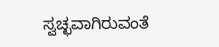ಸ್ವಚ್ಛವಾಗಿರುವಂತೆ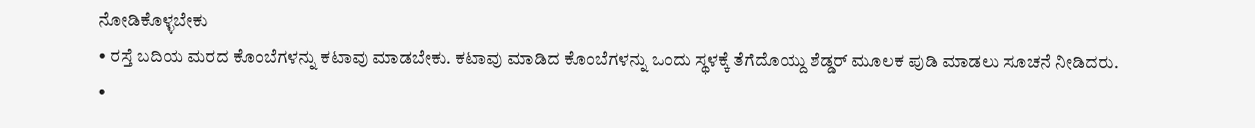ನೋಡಿಕೊಳ್ಳಬೇಕು
• ರಸ್ತೆ ಬದಿಯ ಮರದ ಕೊಂಬೆಗಳನ್ನು ಕಟಾವು ಮಾಡಬೇಕು. ಕಟಾವು ಮಾಡಿದ ಕೊಂಬೆಗಳನ್ನು ಒಂದು ಸ್ಥಳಕ್ಕೆ ತೆಗೆದೊಯ್ದು ಶೆಡ್ಡರ್ ಮೂಲಕ ಪುಡಿ ಮಾಡಲು ಸೂಚನೆ ನೀಡಿದರು.
•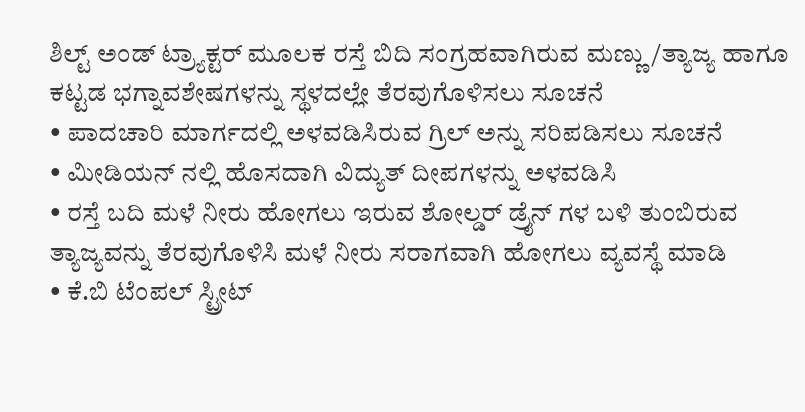ಶಿಲ್ಟ್ ಅಂಡ್ ಟ್ರ್ಯಾಕ್ಟರ್ ಮೂಲಕ ರಸ್ತೆ ಬಿದಿ ಸಂಗ್ರಹವಾಗಿರುವ ಮಣ್ಣು/ತ್ಯಾಜ್ಯ ಹಾಗೂ ಕಟ್ಟಡ ಭಗ್ನಾವಶೇಷಗಳನ್ನು ಸ್ಥಳದಲ್ಲೇ ತೆರವುಗೊಳಿಸಲು ಸೂಚನೆ
• ಪಾದಚಾರಿ ಮಾರ್ಗದಲ್ಲಿ ಅಳವಡಿಸಿರುವ ಗ್ರಿಲ್ ಅನ್ನು ಸರಿಪಡಿಸಲು ಸೂಚನೆ
• ಮೀಡಿಯನ್ ನಲ್ಲಿ ಹೊಸದಾಗಿ ವಿದ್ಯುತ್ ದೀಪಗಳನ್ನು ಅಳವಡಿಸಿ
• ರಸ್ತೆ ಬದಿ ಮಳೆ ನೀರು ಹೋಗಲು ಇರುವ ಶೋಲ್ಡರ್ ಡ್ರೈನ್ ಗಳ ಬಳಿ ತುಂಬಿರುವ ತ್ಯಾಜ್ಯವನ್ನು ತೆರವುಗೊಳಿಸಿ ಮಳೆ ನೀರು ಸರಾಗವಾಗಿ ಹೋಗಲು ವ್ಯವಸ್ಥೆ ಮಾಡಿ
• ಕೆ.ಬಿ ಟೆಂಪಲ್ ಸ್ಟ್ರೀಟ್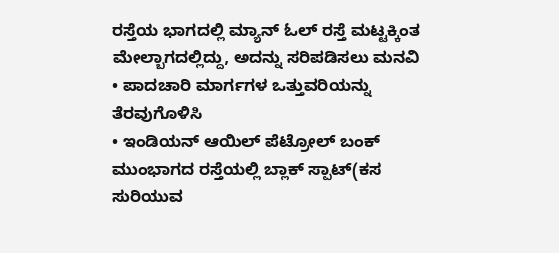ರಸ್ತೆಯ ಭಾಗದಲ್ಲಿ ಮ್ಯಾನ್ ಓಲ್ ರಸ್ತೆ ಮಟ್ಟಕ್ಕಿಂತ ಮೇಲ್ಬಾಗದಲ್ಲಿದ್ದು, ಅದನ್ನು ಸರಿಪಡಿಸಲು ಮನವಿ
• ಪಾದಚಾರಿ ಮಾರ್ಗಗಳ ಒತ್ತುವರಿಯನ್ನು ತೆರವುಗೊಳಿಸಿ
• ಇಂಡಿಯನ್ ಆಯಿಲ್ ಪೆಟ್ರೋಲ್ ಬಂಕ್ ಮುಂಭಾಗದ ರಸ್ತೆಯಲ್ಲಿ ಬ್ಲಾಕ್ ಸ್ಪಾಟ್(ಕಸ ಸುರಿಯುವ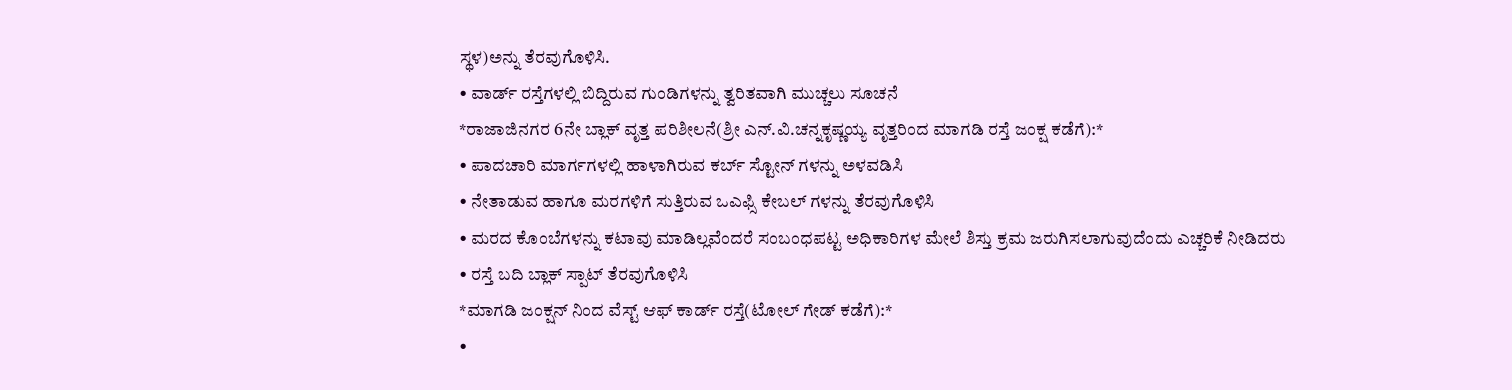ಸ್ಥಳ)ಅನ್ನು ತೆರವುಗೊಳಿಸಿ.
• ವಾರ್ಡ್ ರಸ್ತೆಗಳಲ್ಲಿ ಬಿದ್ದಿರುವ ಗುಂಡಿಗಳನ್ನು ತ್ವರಿತವಾಗಿ ಮುಚ್ಚಲು ಸೂಚನೆ
*ರಾಜಾಜಿನಗರ 6ನೇ ಬ್ಲಾಕ್ ವೃತ್ತ ಪರಿಶೀಲನೆ(ಶ್ರೀ ಎನ್.ವಿ.ಚನ್ನಕೃಷ್ಣಯ್ಯ ವೃತ್ತರಿಂದ ಮಾಗಡಿ ರಸ್ತೆ ಜಂಕ್ಷ ಕಡೆಗೆ):*
• ಪಾದಚಾರಿ ಮಾರ್ಗಗಳಲ್ಲಿ ಹಾಳಾಗಿರುವ ಕರ್ಬ್ ಸ್ಟೋನ್ ಗಳನ್ನು ಅಳವಡಿಸಿ
• ನೇತಾಡುವ ಹಾಗೂ ಮರಗಳಿಗೆ ಸುತ್ತಿರುವ ಒಎಫ್ಸಿ ಕೇಬಲ್ ಗಳನ್ನು ತೆರವುಗೊಳಿಸಿ
• ಮರದ ಕೊಂಬೆಗಳನ್ನು ಕಟಾವು ಮಾಡಿಲ್ಲವೆಂದರೆ ಸಂಬಂಧಪಟ್ಟ ಅಧಿಕಾರಿಗಳ ಮೇಲೆ ಶಿಸ್ತು ಕ್ರಮ ಜರುಗಿಸಲಾಗುವುದೆಂದು ಎಚ್ಚರಿಕೆ ನೀಡಿದರು
• ರಸ್ತೆ ಬದಿ ಬ್ಲಾಕ್ ಸ್ಪಾಟ್ ತೆರವುಗೊಳಿಸಿ
*ಮಾಗಡಿ ಜಂಕ್ಷನ್ ನಿಂದ ವೆಸ್ಟ್ ಆಫ್ ಕಾರ್ಡ್ ರಸ್ತೆ(ಟೋಲ್ ಗೇಡ್ ಕಡೆಗೆ):*
•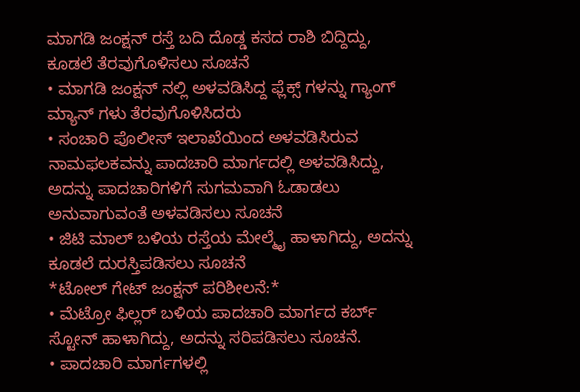ಮಾಗಡಿ ಜಂಕ್ಷನ್ ರಸ್ತೆ ಬದಿ ದೊಡ್ಡ ಕಸದ ರಾಶಿ ಬಿದ್ದಿದ್ದು, ಕೂಡಲೆ ತೆರವುಗೊಳಿಸಲು ಸೂಚನೆ
• ಮಾಗಡಿ ಜಂಕ್ಷನ್ ನಲ್ಲಿ ಅಳವಡಿಸಿದ್ದ ಫ್ಲೆಕ್ಸ್ ಗಳನ್ನು ಗ್ಯಾಂಗ್ ಮ್ಯಾನ್ ಗಳು ತೆರವುಗೊಳಿಸಿದರು
• ಸಂಚಾರಿ ಪೊಲೀಸ್ ಇಲಾಖೆಯಿಂದ ಅಳವಡಿಸಿರುವ ನಾಮಫಲಕವನ್ನು ಪಾದಚಾರಿ ಮಾರ್ಗದಲ್ಲಿ ಅಳವಡಿಸಿದ್ದು, ಅದನ್ನು ಪಾದಚಾರಿಗಳಿಗೆ ಸುಗಮವಾಗಿ ಓಡಾಡಲು ಅನುವಾಗುವಂತೆ ಅಳವಡಿಸಲು ಸೂಚನೆ
• ಜಿಟಿ ಮಾಲ್ ಬಳಿಯ ರಸ್ತೆಯ ಮೇಲ್ಮೈ ಹಾಳಾಗಿದ್ದು, ಅದನ್ನು ಕೂಡಲೆ ದುರಸ್ತಿಪಡಿಸಲು ಸೂಚನೆ
*ಟೋಲ್ ಗೇಟ್ ಜಂಕ್ಷನ್ ಪರಿಶೀಲನೆ:*
• ಮೆಟ್ರೋ ಫಿಲ್ಲರ್ ಬಳಿಯ ಪಾದಚಾರಿ ಮಾರ್ಗದ ಕರ್ಬ್ ಸ್ಟೋನ್ ಹಾಳಾಗಿದ್ದು, ಅದನ್ನು ಸರಿಪಡಿಸಲು ಸೂಚನೆ.
• ಪಾದಚಾರಿ ಮಾರ್ಗಗಳಲ್ಲಿ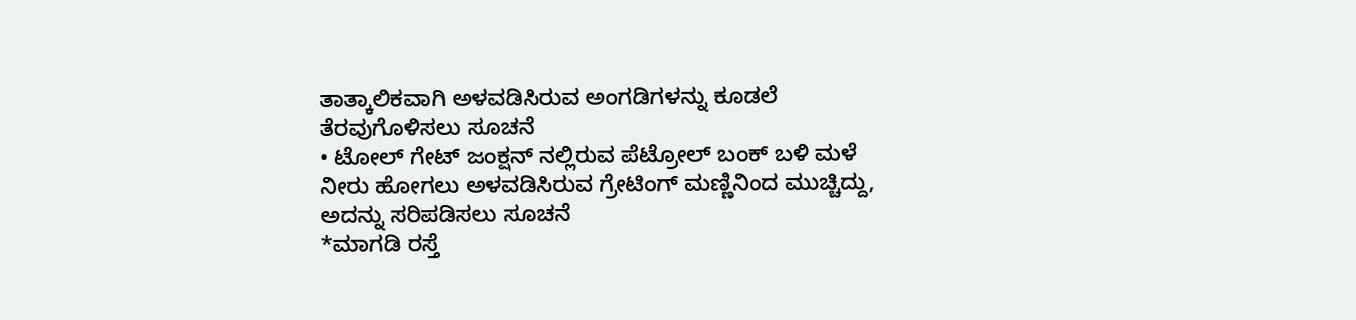ತಾತ್ಕಾಲಿಕವಾಗಿ ಅಳವಡಿಸಿರುವ ಅಂಗಡಿಗಳನ್ನು ಕೂಡಲೆ ತೆರವುಗೊಳಿಸಲು ಸೂಚನೆ
• ಟೋಲ್ ಗೇಟ್ ಜಂಕ್ಷನ್ ನಲ್ಲಿರುವ ಪೆಟ್ರೋಲ್ ಬಂಕ್ ಬಳಿ ಮಳೆ ನೀರು ಹೋಗಲು ಅಳವಡಿಸಿರುವ ಗ್ರೇಟಿಂಗ್ ಮಣ್ಣಿನಿಂದ ಮುಚ್ಚಿದ್ದು, ಅದನ್ನು ಸರಿಪಡಿಸಲು ಸೂಚನೆ
*ಮಾಗಡಿ ರಸ್ತೆ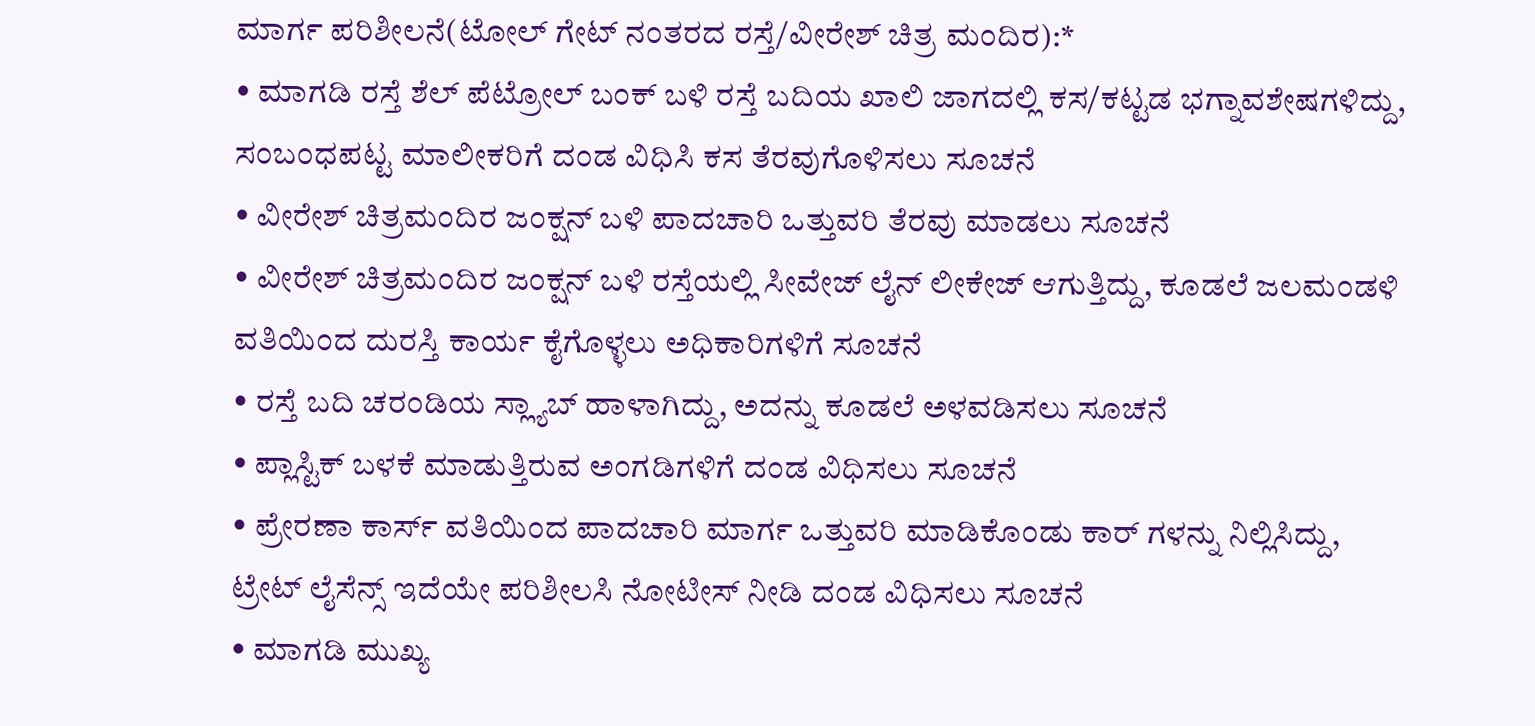ಮಾರ್ಗ ಪರಿಶೀಲನೆ(ಟೋಲ್ ಗೇಟ್ ನಂತರದ ರಸ್ತೆ/ವೀರೇಶ್ ಚಿತ್ರ ಮಂದಿರ):*
• ಮಾಗಡಿ ರಸ್ತೆ ಶೆಲ್ ಪೆಟ್ರೋಲ್ ಬಂಕ್ ಬಳಿ ರಸ್ತೆ ಬದಿಯ ಖಾಲಿ ಜಾಗದಲ್ಲಿ ಕಸ/ಕಟ್ಟಡ ಭಗ್ನಾವಶೇಷಗಳಿದ್ದು, ಸಂಬಂಧಪಟ್ಟ ಮಾಲೀಕರಿಗೆ ದಂಡ ವಿಧಿಸಿ ಕಸ ತೆರವುಗೊಳಿಸಲು ಸೂಚನೆ
• ವೀರೇಶ್ ಚಿತ್ರಮಂದಿರ ಜಂಕ್ಷನ್ ಬಳಿ ಪಾದಚಾರಿ ಒತ್ತುವರಿ ತೆರವು ಮಾಡಲು ಸೂಚನೆ
• ವೀರೇಶ್ ಚಿತ್ರಮಂದಿರ ಜಂಕ್ಷನ್ ಬಳಿ ರಸ್ತೆಯಲ್ಲಿ ಸೀವೇಜ್ ಲೈನ್ ಲೀಕೇಜ್ ಆಗುತ್ತಿದ್ದು, ಕೂಡಲೆ ಜಲಮಂಡಳಿ ವತಿಯಿಂದ ದುರಸ್ತಿ ಕಾರ್ಯ ಕೈಗೊಳ್ಳಲು ಅಧಿಕಾರಿಗಳಿಗೆ ಸೂಚನೆ
• ರಸ್ತೆ ಬದಿ ಚರಂಡಿಯ ಸ್ಲ್ಯಾಬ್ ಹಾಳಾಗಿದ್ದು, ಅದನ್ನು ಕೂಡಲೆ ಅಳವಡಿಸಲು ಸೂಚನೆ
• ಪ್ಲಾಸ್ಟಿಕ್ ಬಳಕೆ ಮಾಡುತ್ತಿರುವ ಅಂಗಡಿಗಳಿಗೆ ದಂಡ ವಿಧಿಸಲು ಸೂಚನೆ
• ಪ್ರೇರಣಾ ಕಾರ್ಸ್ ವತಿಯಿಂದ ಪಾದಚಾರಿ ಮಾರ್ಗ ಒತ್ತುವರಿ ಮಾಡಿಕೊಂಡು ಕಾರ್ ಗಳನ್ನು ನಿಲ್ಲಿಸಿದ್ದು, ಟ್ರೇಟ್ ಲೈಸೆನ್ಸ್ ಇದೆಯೇ ಪರಿಶೀಲಸಿ ನೋಟೀಸ್ ನೀಡಿ ದಂಡ ವಿಧಿಸಲು ಸೂಚನೆ
• ಮಾಗಡಿ ಮುಖ್ಯ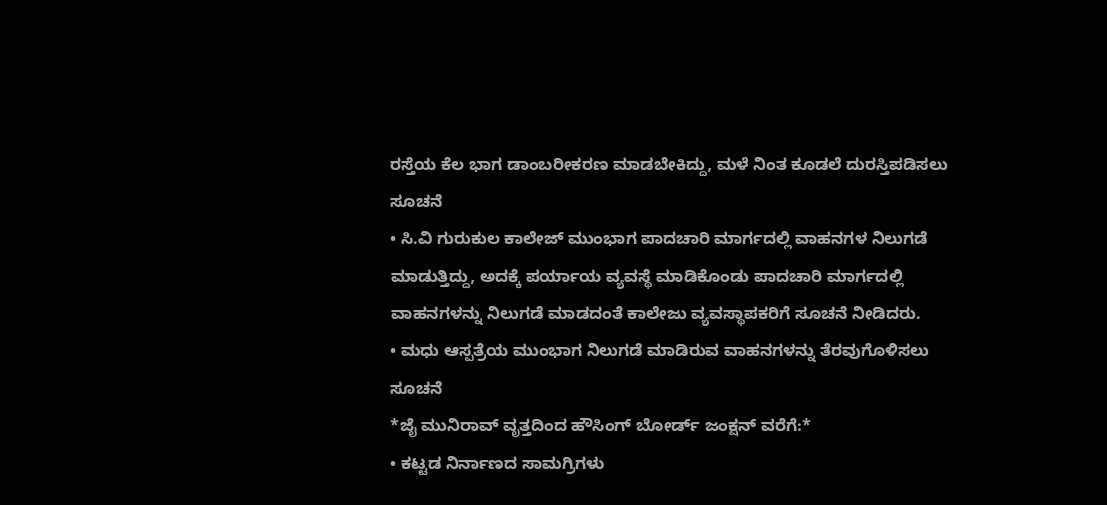ರಸ್ತೆಯ ಕೆಲ ಭಾಗ ಡಾಂಬರೀಕರಣ ಮಾಡಬೇಕಿದ್ದು, ಮಳೆ ನಿಂತ ಕೂಡಲೆ ದುರಸ್ತಿಪಡಿಸಲು ಸೂಚನೆ
• ಸಿ.ವಿ ಗುರುಕುಲ ಕಾಲೇಜ್ ಮುಂಭಾಗ ಪಾದಚಾರಿ ಮಾರ್ಗದಲ್ಲಿ ವಾಹನಗಳ ನಿಲುಗಡೆ ಮಾಡುತ್ತಿದ್ದು, ಅದಕ್ಕೆ ಪರ್ಯಾಯ ವ್ಯವಸ್ಥೆ ಮಾಡಿಕೊಂಡು ಪಾದಚಾರಿ ಮಾರ್ಗದಲ್ಲಿ ವಾಹನಗಳನ್ನು ನಿಲುಗಡೆ ಮಾಡದಂತೆ ಕಾಲೇಜು ವ್ಯವಸ್ಥಾಪಕರಿಗೆ ಸೂಚನೆ ನೀಡಿದರು.
• ಮಧು ಆಸ್ಪತ್ರೆಯ ಮುಂಭಾಗ ನಿಲುಗಡೆ ಮಾಡಿರುವ ವಾಹನಗಳನ್ನು ತೆರವುಗೊಳಿಸಲು ಸೂಚನೆ
*ಜೈ ಮುನಿರಾವ್ ವೃತ್ತದಿಂದ ಹೌಸಿಂಗ್ ಬೋರ್ಡ್ ಜಂಕ್ಷನ್ ವರೆಗೆ:*
• ಕಟ್ಟಡ ನಿರ್ನಾಣದ ಸಾಮಗ್ರಿಗಳು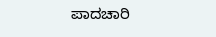ಪಾದಚಾರಿ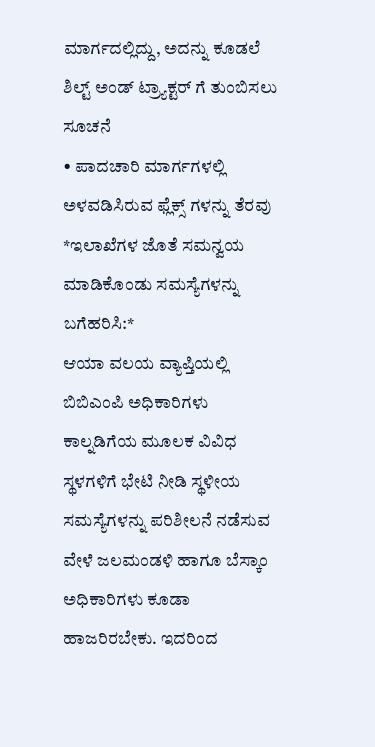ಮಾರ್ಗದಲ್ಲಿದ್ದು, ಅದನ್ನು ಕೂಡಲೆ ಶಿಲ್ಟ್ ಅಂಡ್ ಟ್ರ್ಯಾಕ್ಟರ್ ಗೆ ತುಂಬಿಸಲು ಸೂಚನೆ
• ಪಾದಚಾರಿ ಮಾರ್ಗಗಳಲ್ಲಿ ಅಳವಡಿಸಿರುವ ಫ್ಲೆಕ್ಸ್ ಗಳನ್ನು ತೆರವು
*ಇಲಾಖೆಗಳ ಜೊತೆ ಸಮನ್ವಯ ಮಾಡಿಕೊಂಡು ಸಮಸ್ಯೆಗಳನ್ನು ಬಗೆಹರಿಸಿ:*
ಆಯಾ ವಲಯ ವ್ಯಾಪ್ತಿಯಲ್ಲಿ ಬಿಬಿಎಂಪಿ ಅಧಿಕಾರಿಗಳು ಕಾಲ್ನಡಿಗೆಯ ಮೂಲಕ ವಿವಿಧ ಸ್ಥಳಗಳಿಗೆ ಭೇಟಿ ನೀಡಿ ಸ್ಥಳೀಯ ಸಮಸ್ಯೆಗಳನ್ನು ಪರಿಶೀಲನೆ ನಡೆಸುವ ವೇಳೆ ಜಲಮಂಡಳಿ ಹಾಗೂ ಬೆಸ್ಕಾಂ ಅಧಿಕಾರಿಗಳು ಕೂಡಾ ಹಾಜರಿರಬೇಕು. ಇದರಿಂದ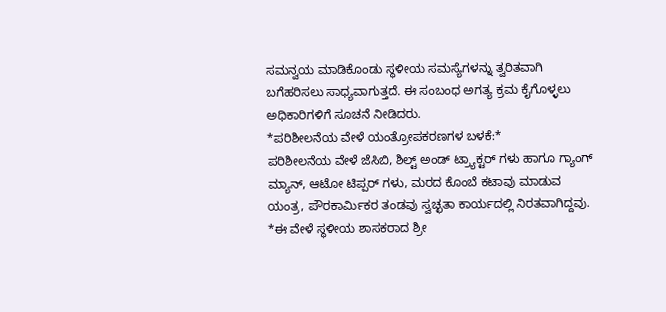ಸಮನ್ವಯ ಮಾಡಿಕೊಂಡು ಸ್ಥಳೀಯ ಸಮಸ್ಯೆಗಳನ್ನು ತ್ವರಿತವಾಗಿ ಬಗೆಹರಿಸಲು ಸಾಧ್ಯವಾಗುತ್ತದೆ. ಈ ಸಂಬಂಧ ಅಗತ್ಯ ಕ್ರಮ ಕೈಗೊಳ್ಳಲು ಅಧಿಕಾರಿಗಳಿಗೆ ಸೂಚನೆ ನೀಡಿದರು.
*ಪರಿಶೀಲನೆಯ ವೇಳೆ ಯಂತ್ರೋಪಕರಣಗಳ ಬಳಕೆ:*
ಪರಿಶೀಲನೆಯ ವೇಳೆ ಜೆಸಿಬಿ, ಶಿಲ್ಟ್ ಅಂಡ್ ಟ್ರ್ಯಾಕ್ಟರ್ ಗಳು ಹಾಗೂ ಗ್ಯಾಂಗ್ ಮ್ಯಾನ್, ಆಟೋ ಟಿಪ್ಪರ್ ಗಳು, ಮರದ ಕೊಂಬೆ ಕಟಾವು ಮಾಡುವ ಯಂತ್ರ, ಪೌರಕಾರ್ಮಿಕರ ತಂಡವು ಸ್ವಚ್ಛತಾ ಕಾರ್ಯದಲ್ಲಿ ನಿರತವಾಗಿದ್ದವು.
*ಈ ವೇಳೆ ಸ್ಥಳೀಯ ಶಾಸಕರಾದ ಶ್ರೀ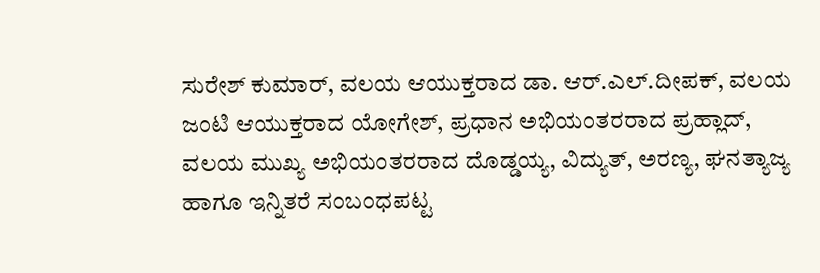ಸುರೇಶ್ ಕುಮಾರ್, ವಲಯ ಆಯುಕ್ತರಾದ ಡಾ. ಆರ್.ಎಲ್.ದೀಪಕ್, ವಲಯ ಜಂಟಿ ಆಯುಕ್ತರಾದ ಯೋಗೇಶ್, ಪ್ರಧಾನ ಅಭಿಯಂತರರಾದ ಪ್ರಹ್ಲಾದ್, ವಲಯ ಮುಖ್ಯ ಅಭಿಯಂತರರಾದ ದೊಡ್ಡಯ್ಯ, ವಿದ್ಯುತ್, ಅರಣ್ಯ, ಘನತ್ಯಾಜ್ಯ ಹಾಗೂ ಇನ್ನಿತರೆ ಸಂಬಂಧಪಟ್ಟ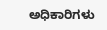ಅಧಿಕಾರಿಗಳು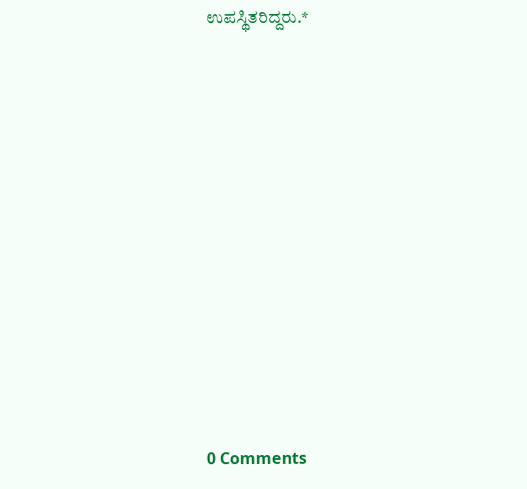ಉಪಸ್ಥಿತರಿದ್ದರು.*











0 Comments